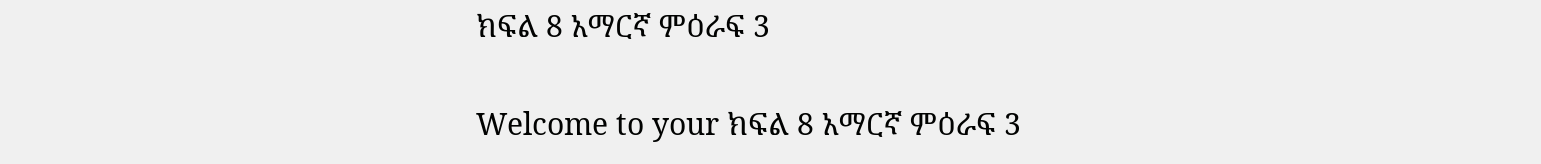ክፍል 8 አማርኛ ምዕራፍ 3

Welcome to your ክፍል 8 አማርኛ ምዕራፍ 3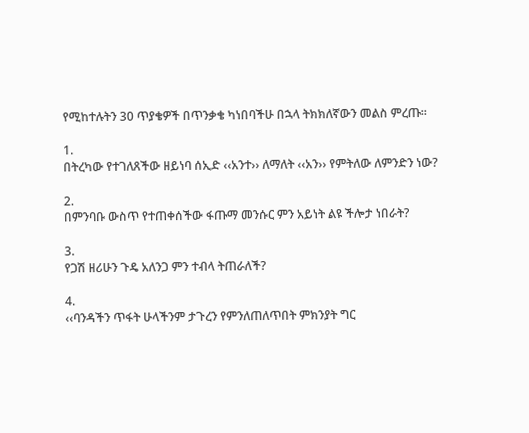የሚከተሉትን 30 ጥያቄዎች በጥንቃቄ ካነበባችሁ በኋላ ትክክለኛውን መልስ ምረጡ።

1.
በትረካው የተገለጸችው ዘይነባ ሰኢድ ‹‹አንተ›› ለማለት ‹‹አን›› የምትለው ለምንድን ነው?

2.
በምንባቡ ውስጥ የተጠቀሰችው ፋጡማ መንሱር ምን አይነት ልዩ ችሎታ ነበራት?

3.
የጋሽ ዘሪሁን ጉዴ አለንጋ ምን ተብላ ትጠራለች?

4.
‹‹ባንዳችን ጥፋት ሁላችንም ታጉረን የምንለጠለጥበት ምክንያት ግር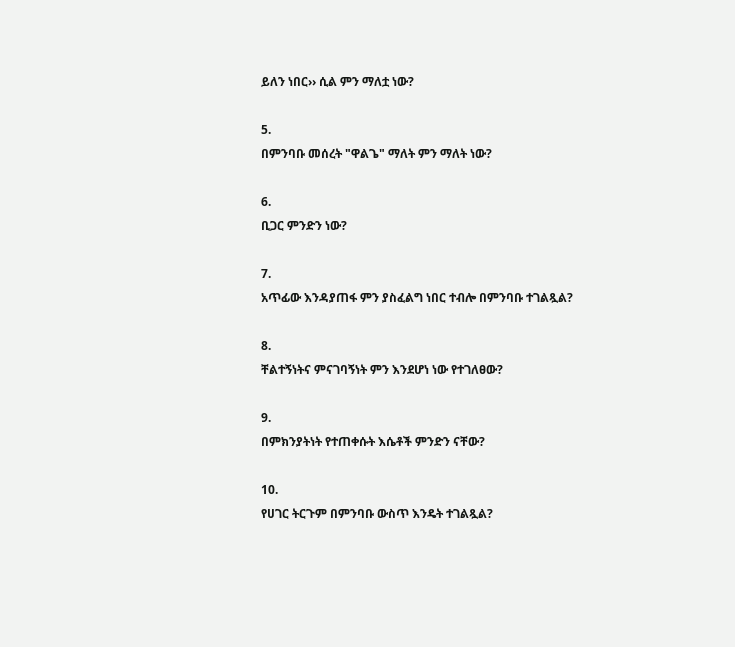ይለን ነበር›› ሲል ምን ማለቷ ነው?

5.
በምንባቡ መሰረት "ዋልጌ" ማለት ምን ማለት ነው?

6.
ቢጋር ምንድን ነው?

7.
አጥፊው እንዳያጠፋ ምን ያስፈልግ ነበር ተብሎ በምንባቡ ተገልጿል?

8.
ቸልተኝነትና ምናገባኝነት ምን እንደሆነ ነው የተገለፀው?

9.
በምክንያትነት የተጠቀሱት እሴቶች ምንድን ናቸው?

10.
የሀገር ትርጉም በምንባቡ ውስጥ እንዴት ተገልጿል?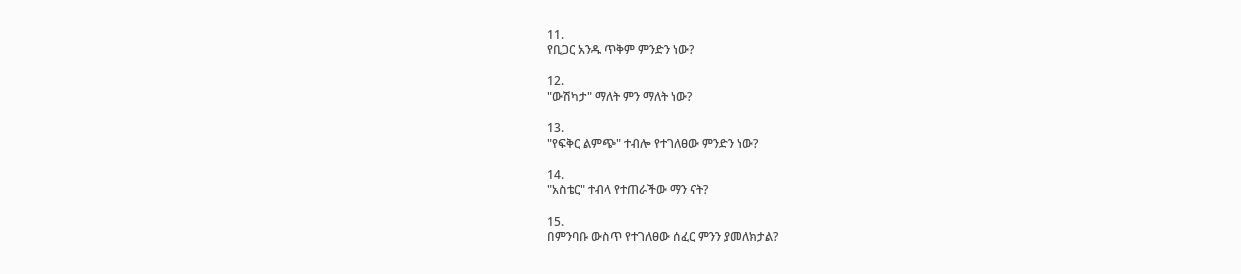11.
የቢጋር አንዱ ጥቅም ምንድን ነው?

12.
"ውሽካታ" ማለት ምን ማለት ነው?

13.
"የፍቅር ልምጭ" ተብሎ የተገለፀው ምንድን ነው?

14.
"አስቴር" ተብላ የተጠራችው ማን ናት?

15.
በምንባቡ ውስጥ የተገለፀው ሰፈር ምንን ያመለክታል?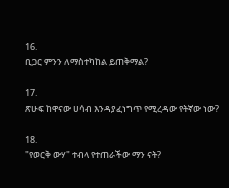16.
ቢጋር ምንን ለማስተካከል ይጠቅማል?

17.
ጽሁፍ ከዋናው ሀሳብ እንዳያፈነግጥ የሚረዳው የትኛው ነው?

18.
"የወርቅ ውሃ" ተብላ የተጠራችው ማን ናት?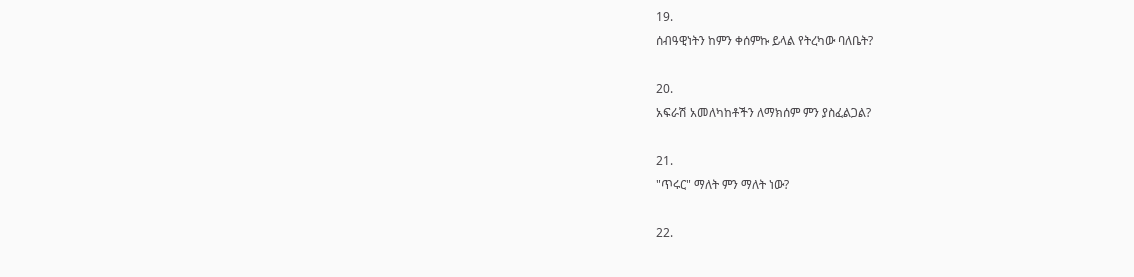19.
ሰብዓዊነትን ከምን ቀሰምኩ ይላል የትረካው ባለቤት?

20.
አፍራሽ አመለካከቶችን ለማክሰም ምን ያስፈልጋል?

21.
"ጥሩር" ማለት ምን ማለት ነው?

22.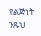የልጅነት ንጹህ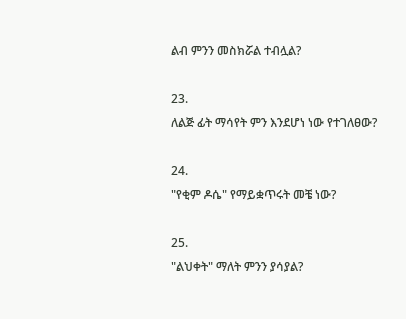ልብ ምንን መስክሯል ተብሏል?

23.
ለልጅ ፊት ማሳየት ምን እንደሆነ ነው የተገለፀው?

24.
"የቂም ዶሴ" የማይቋጥሩት መቼ ነው?

25.
"ልህቀት" ማለት ምንን ያሳያል?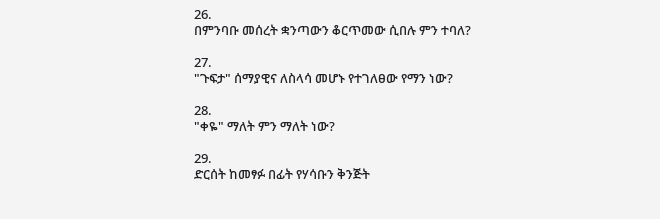26.
በምንባቡ መሰረት ቋንጣውን ቆርጥመው ሲበሉ ምን ተባለ?

27.
"ጉፍታ" ሰማያዊና ለስላሳ መሆኑ የተገለፀው የማን ነው?

28.
"ቀዬ" ማለት ምን ማለት ነው?

29.
ድርሰት ከመፃፉ በፊት የሃሳቡን ቅንጅት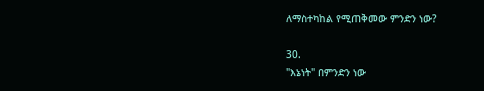ለማስተካከል የሚጠቅመው ምንድን ነው?

30.
"እኔነት" በምንድን ነው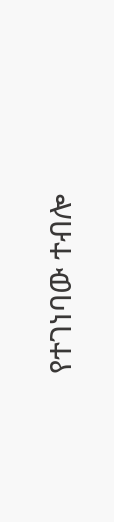የተገነባው ተብሎ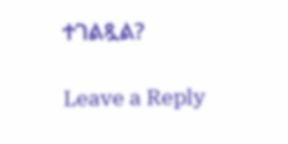ተገልጿል?

Leave a Reply